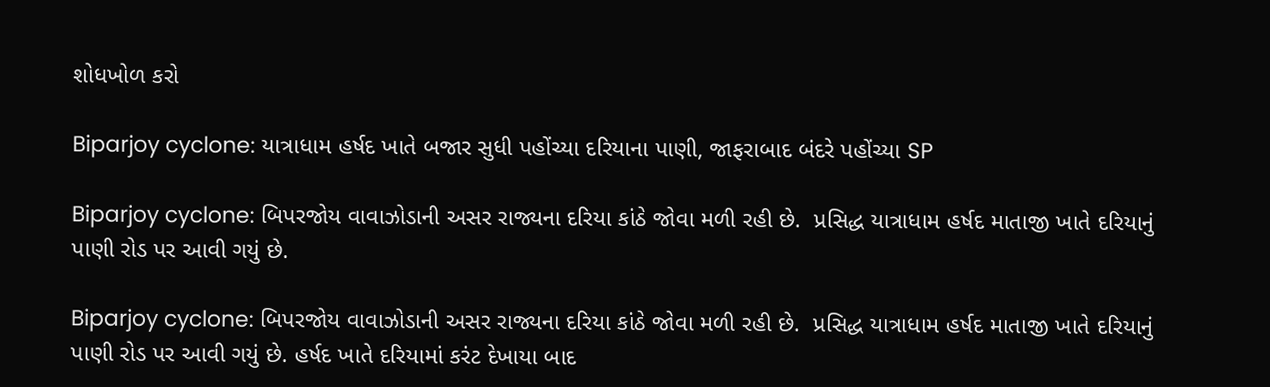શોધખોળ કરો

Biparjoy cyclone: યાત્રાધામ હર્ષદ ખાતે બજાર સુધી પહોંચ્યા દરિયાના પાણી, જાફરાબાદ બંદરે પહોંચ્યા SP

Biparjoy cyclone: બિપરજોય વાવાઝોડાની અસર રાજ્યના દરિયા કાંઠે જોવા મળી રહી છે.  પ્રસિદ્ધ યાત્રાધામ હર્ષદ માતાજી ખાતે દરિયાનું પાણી રોડ પર આવી ગયું છે.

Biparjoy cyclone: બિપરજોય વાવાઝોડાની અસર રાજ્યના દરિયા કાંઠે જોવા મળી રહી છે.  પ્રસિદ્ધ યાત્રાધામ હર્ષદ માતાજી ખાતે દરિયાનું પાણી રોડ પર આવી ગયું છે. હર્ષદ ખાતે દરિયામાં કરંટ દેખાયા બાદ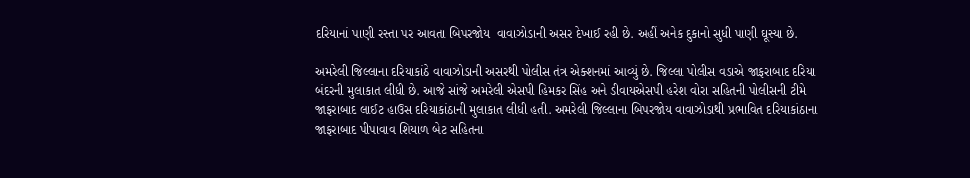દરિયાનાં પાણી રસ્તા પર આવતા બિપરજોય  વાવાઝોડાની અસર દેખાઈ રહી છે. અહીં અનેક દુકાનો સુધી પાણી ઘૂસ્યા છે.

અમરેલી જિલ્લાના દરિયાકાંઠે વાવાઝોડાની અસરથી પોલીસ તંત્ર એક્શનમાં આવ્યું છે. જિલ્લા પોલીસ વડાએ જાફરાબાદ દરિયા બંદરની મુલાકાત લીધી છે. આજે સાંજે અમરેલી એસપી હિમકર સિંહ અને ડીવાયએસપી હરેશ વોરા સહિતની પોલીસની ટીમે જાફરાબાદ લાઈટ હાઉસ દરિયાકાંઠાની મુલાકાત લીધી હતી. અમરેલી જિલ્લાના બિપરજોય વાવાઝોડાથી પ્રભાવિત દરિયાકાંઠાના જાફરાબાદ પીપાવાવ શિયાળ બેટ સહિતના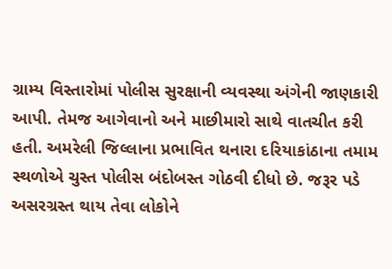ગ્રામ્ય વિસ્તારોમાં પોલીસ સુરક્ષાની વ્યવસ્થા અંગેની જાણકારી આપી. તેમજ આગેવાનો અને માછીમારો સાથે વાતચીત કરી હતી. અમરેલી જિલ્લાના પ્રભાવિત થનારા દરિયાકાંઠાના તમામ સ્થળોએ ચુસ્ત પોલીસ બંદોબસ્ત ગોઠવી દીધો છે. જરૂર પડે અસરગ્રસ્ત થાય તેવા લોકોને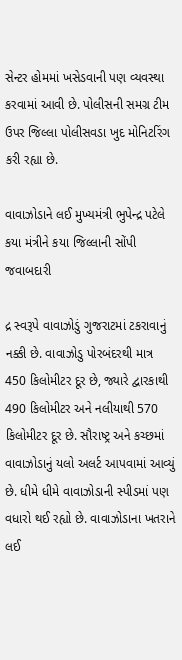સેન્ટર હોમમાં ખસેડવાની પણ વ્યવસ્થા કરવામાં આવી છે. પોલીસની સમગ્ર ટીમ ઉપર જિલ્લા પોલીસવડા ખુદ મોનિટરિંગ કરી રહ્યા છે.

વાવાઝોડાને લઈ મુખ્યમંત્રી ભુપેન્દ્ર પટેલે કયા મંત્રીને કયા જિલ્લાની સોંપી જવાબદારી

દ્ર સ્વરૂપે વાવાઝોડું ગુજરાટમાં ટકરાવાનું નક્કી છે. વાવાઝોડુ પોરબંદરથી માત્ર 450 કિલોમીટર દૂર છે, જ્યારે દ્વારકાથી 490 કિલોમીટર અને નલીયાથી 570 કિલોમીટર દૂર છે. સૌરાષ્ટ્ર અને કચ્છમાં વાવાઝોડાનું યલો અલર્ટ આપવામાં આવ્યું છે. ધીમે ધીમે વાવાઝોડાની સ્પીડમાં પણ વધારો થઈ રહ્યો છે. વાવાઝોડાના ખતરાને લઈ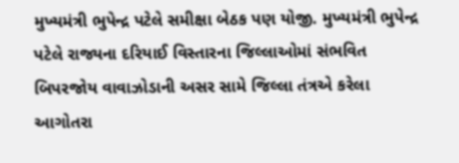મુખ્યમંત્રી ભુપેન્દ્ર પટેલે સમીક્ષા બેઠક પણ યોજી. મુખ્યમંત્રી ભુપેન્દ્ર પટેલે રાજ્યના દરિયાઈ વિસ્તારના જિલ્લાઓમાં સંભવિત બિપરજોય વાવાઝોડાની અસર સામે જિલ્લા તંત્રએ કરેલા આગોતરા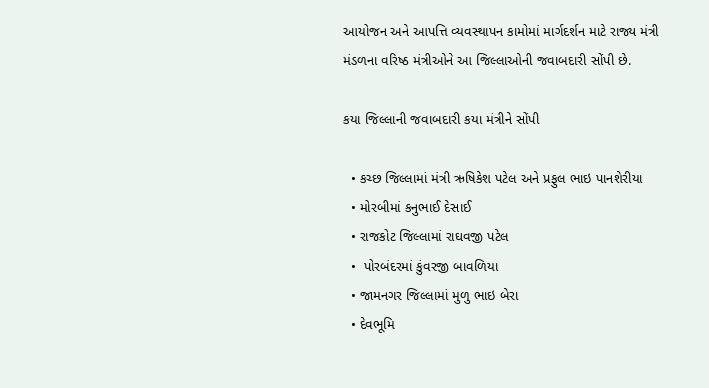આયોજન અને આપત્તિ વ્યવસ્થાપન કામોમાં માર્ગદર્શન માટે રાજ્ય મંત્રી મંડળના વરિષ્ઠ મંત્રીઓને આ જિલ્લાઓની જવાબદારી સોંપી છે.

કયા જિલ્લાની જવાબદારી કયા મંત્રીને સોંપી

  • કચ્છ જિલ્લામાં મંત્રી ઋષિકેશ પટેલ અને પ્રફુલ ભાઇ પાનશેરીયા
  • મોરબીમાં કનુભાઈ દેસાઈ
  • રાજકોટ જિલ્લામાં રાઘવજી પટેલ
  •  પોરબંદરમાં કુંવરજી બાવળિયા
  • જામનગર જિલ્લામાં મુળુ ભાઇ બેરા
  • દેવભૂમિ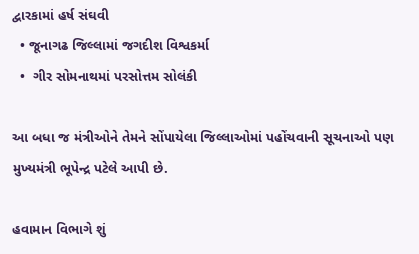દ્વારકામાં હર્ષ સંઘવી
  • જૂનાગઢ જિલ્લામાં જગદીશ વિશ્વકર્મા
  •  ગીર સોમનાથમાં પરસોત્તમ સોલંકી

આ બધા જ મંત્રીઓને તેમને સોંપાયેલા જિલ્લાઓમાં પહોંચવાની સૂચનાઓ પણ મુખ્યમંત્રી ભૂપેન્દ્ર પટેલે આપી છે.

હવામાન વિભાગે શું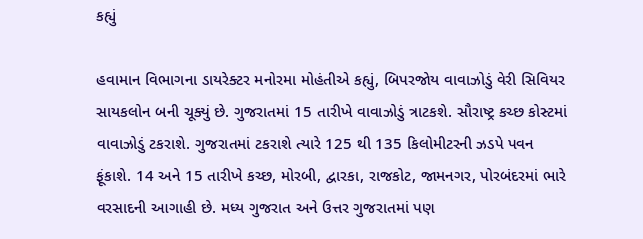કહ્યું

હવામાન વિભાગના ડાયરેક્ટર મનોરમા મોહંતીએ કહ્યું, બિપરજોય વાવાઝોડું વેરી સિવિયર સાયકલોન બની ચૂક્યું છે. ગુજરાતમાં 15 તારીખે વાવાઝોડું ત્રાટકશે. સૌરાષ્ટ્ર કચ્છ કોસ્ટમાં વાવાઝોડું ટકરાશે. ગુજરાતમાં ટકરાશે ત્યારે 125 થી 135 કિલોમીટરની ઝડપે પવન ફૂંકાશે. 14 અને 15 તારીખે કચ્છ, મોરબી, દ્વારકા, રાજકોટ, જામનગર, પોરબંદરમાં ભારે વરસાદની આગાહી છે. મધ્ય ગુજરાત અને ઉત્તર ગુજરાતમાં પણ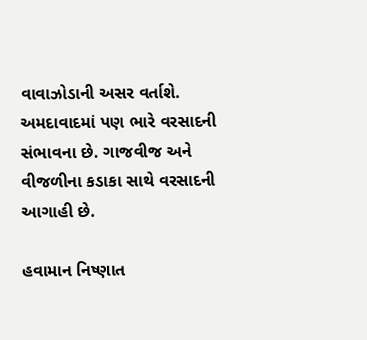વાવાઝોડાની અસર વર્તાશે. અમદાવાદમાં પણ ભારે વરસાદની સંભાવના છે. ગાજવીજ અને વીજળીના કડાકા સાથે વરસાદની આગાહી છે.

હવામાન નિષ્ણાત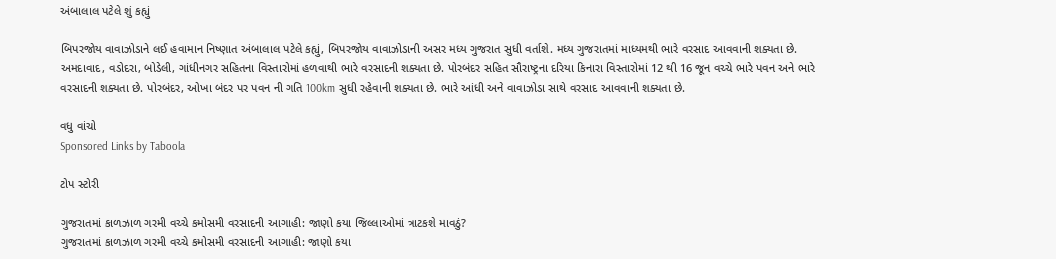અંબાલાલ પટેલે શું કહ્યું

બિપરજોય વાવાઝોડાને લઈ હવામાન નિષ્ણાત અંબાલાલ પટેલે કહ્યું, બિપરજોય વાવાઝોડાની અસર મધ્ય ગુજરાત સુધી વર્તાશે. મધ્ય ગુજરાતમાં માધ્યમથી ભારે વરસાદ આવવાની શક્યતા છે. અમદાવાદ, વડોદરા, બોડેલી, ગાંધીનગર સહિતના વિસ્તારોમાં હળવાથી ભારે વરસાદની શક્યતા છે. પોરબંદર સહિત સૌરાષ્ટ્રના દરિયા કિનારા વિસ્તારોમાં 12 થી 16 જૂન વચ્ચે ભારે પવન અને ભારે વરસાદની શક્યતા છે. પોરબંદર, ઓખા બંદર પર પવન ની ગતિ 100km સુધી રહેવાની શક્યતા છે. ભારે આંધી અને વાવાઝોડા સાથે વરસાદ આવવાની શક્યતા છે.

વધુ વાંચો
Sponsored Links by Taboola

ટોપ સ્ટોરી

ગુજરાતમાં કાળઝાળ ગરમી વચ્ચે કમોસમી વરસાદની આગાહી: જાણો કયા જિલ્લાઓમાં ત્રાટકશે માવઠું?
ગુજરાતમાં કાળઝાળ ગરમી વચ્ચે કમોસમી વરસાદની આગાહી: જાણો કયા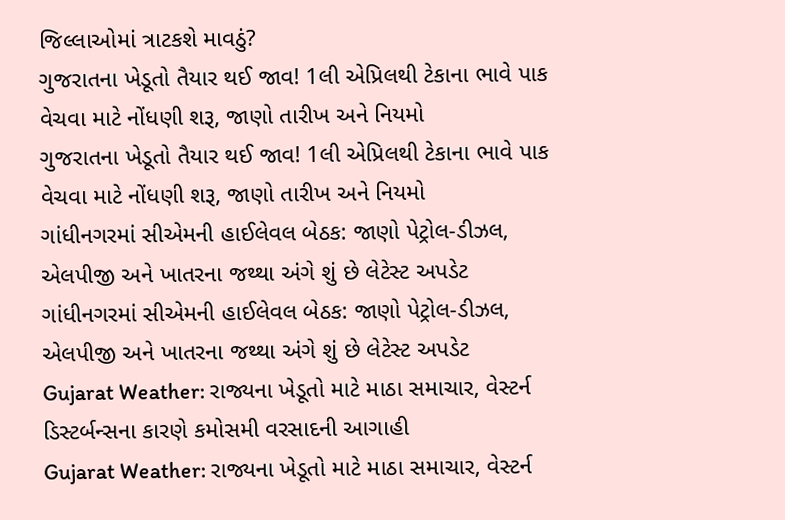જિલ્લાઓમાં ત્રાટકશે માવઠું?
ગુજરાતના ખેડૂતો તૈયાર થઈ જાવ! 1લી એપ્રિલથી ટેકાના ભાવે પાક વેચવા માટે નોંધણી શરૂ, જાણો તારીખ અને નિયમો
ગુજરાતના ખેડૂતો તૈયાર થઈ જાવ! 1લી એપ્રિલથી ટેકાના ભાવે પાક વેચવા માટે નોંધણી શરૂ, જાણો તારીખ અને નિયમો
ગાંધીનગરમાં સીએમની હાઈલેવલ બેઠક: જાણો પેટ્રોલ-ડીઝલ, એલપીજી અને ખાતરના જથ્થા અંગે શું છે લેટેસ્ટ અપડેટ
ગાંધીનગરમાં સીએમની હાઈલેવલ બેઠક: જાણો પેટ્રોલ-ડીઝલ, એલપીજી અને ખાતરના જથ્થા અંગે શું છે લેટેસ્ટ અપડેટ
Gujarat Weather: રાજ્યના ખેડૂતો માટે માઠા સમાચાર, વેસ્ટર્ન ડિસ્ટર્બન્સના કારણે કમોસમી વરસાદની આગાહી
Gujarat Weather: રાજ્યના ખેડૂતો માટે માઠા સમાચાર, વેસ્ટર્ન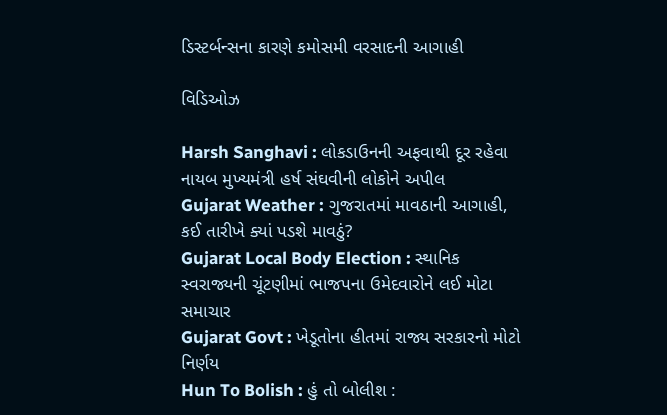ડિસ્ટર્બન્સના કારણે કમોસમી વરસાદની આગાહી

વિડિઓઝ

Harsh Sanghavi : લોકડાઉનની અફવાથી દૂર રહેવા નાયબ મુખ્યમંત્રી હર્ષ સંઘવીની લોકોને અપીલ
Gujarat Weather : ગુજરાતમાં માવઠાની આગાહી, કઈ તારીખે ક્યાં પડશે માવઠું?
Gujarat Local Body Election : સ્થાનિક સ્વરાજ્યની ચૂંટણીમાં ભાજપના ઉમેદવારોને લઈ મોટા સમાચાર
Gujarat Govt : ખેડૂતોના હીતમાં રાજ્ય સરકારનો મોટો નિર્ણય
Hun To Bolish : હું તો બોલીશ :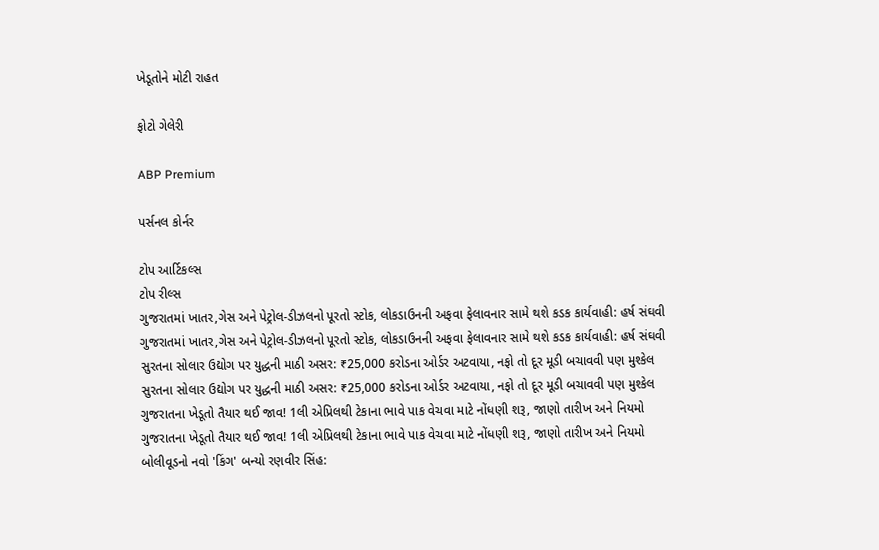ખેડૂતોને મોટી રાહત

ફોટો ગેલેરી

ABP Premium

પર્સનલ કોર્નર

ટોપ આર્ટિકલ્સ
ટોપ રીલ્સ
ગુજરાતમાં ખાતર,ગેસ અને પેટ્રોલ-ડીઝલનો પૂરતો સ્ટોક, લોકડાઉનની અફવા ફેલાવનાર સામે થશે કડક કાર્યવાહી: હર્ષ સંઘવી
ગુજરાતમાં ખાતર,ગેસ અને પેટ્રોલ-ડીઝલનો પૂરતો સ્ટોક, લોકડાઉનની અફવા ફેલાવનાર સામે થશે કડક કાર્યવાહી: હર્ષ સંઘવી
સુરતના સોલાર ઉદ્યોગ પર યુદ્ધની માઠી અસર: ₹25,000 કરોડના ઓર્ડર અટવાયા, નફો તો દૂર મૂડી બચાવવી પણ મુશ્કેલ
સુરતના સોલાર ઉદ્યોગ પર યુદ્ધની માઠી અસર: ₹25,000 કરોડના ઓર્ડર અટવાયા, નફો તો દૂર મૂડી બચાવવી પણ મુશ્કેલ
ગુજરાતના ખેડૂતો તૈયાર થઈ જાવ! 1લી એપ્રિલથી ટેકાના ભાવે પાક વેચવા માટે નોંધણી શરૂ, જાણો તારીખ અને નિયમો
ગુજરાતના ખેડૂતો તૈયાર થઈ જાવ! 1લી એપ્રિલથી ટેકાના ભાવે પાક વેચવા માટે નોંધણી શરૂ, જાણો તારીખ અને નિયમો
બોલીવૂડનો નવો 'કિંગ' બન્યો રણવીર સિંહ: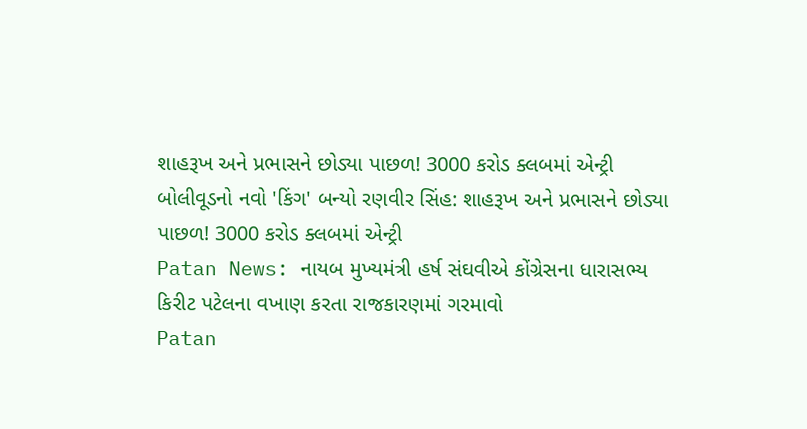શાહરૂખ અને પ્રભાસને છોડ્યા પાછળ! 3000 કરોડ ક્લબમાં એન્ટ્રી
બોલીવૂડનો નવો 'કિંગ' બન્યો રણવીર સિંહ: શાહરૂખ અને પ્રભાસને છોડ્યા પાછળ! 3000 કરોડ ક્લબમાં એન્ટ્રી
Patan News: નાયબ મુખ્યમંત્રી હર્ષ સંઘવીએ કોંગ્રેસના ધારાસભ્ય કિરીટ પટેલના વખાણ કરતા રાજકારણમાં ગરમાવો
Patan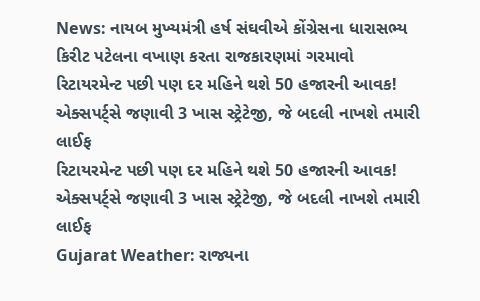News: નાયબ મુખ્યમંત્રી હર્ષ સંઘવીએ કોંગ્રેસના ધારાસભ્ય કિરીટ પટેલના વખાણ કરતા રાજકારણમાં ગરમાવો
રિટાયરમેન્ટ પછી પણ દર મહિને થશે 50 હજારની આવક! એક્સપર્ટ્સે જણાવી 3 ખાસ સ્ટ્રેટેજી, જે બદલી નાખશે તમારી લાઈફ
રિટાયરમેન્ટ પછી પણ દર મહિને થશે 50 હજારની આવક! એક્સપર્ટ્સે જણાવી 3 ખાસ સ્ટ્રેટેજી, જે બદલી નાખશે તમારી લાઈફ
Gujarat Weather: રાજ્યના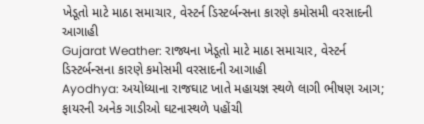ખેડૂતો માટે માઠા સમાચાર, વેસ્ટર્ન ડિસ્ટર્બન્સના કારણે કમોસમી વરસાદની આગાહી
Gujarat Weather: રાજ્યના ખેડૂતો માટે માઠા સમાચાર, વેસ્ટર્ન ડિસ્ટર્બન્સના કારણે કમોસમી વરસાદની આગાહી
Ayodhya: અયોધ્યાના રાજઘાટ ખાતે મહાયજ્ઞ સ્થળે લાગી ભીષણ આગ; ફાયરની અનેક ગાડીઓ ઘટનાસ્થળે પહોંચી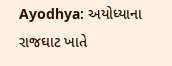Ayodhya: અયોધ્યાના રાજઘાટ ખાતે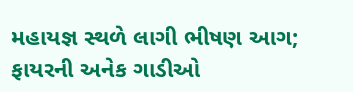મહાયજ્ઞ સ્થળે લાગી ભીષણ આગ; ફાયરની અનેક ગાડીઓ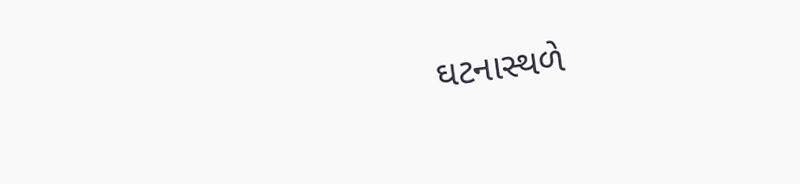ઘટનાસ્થળે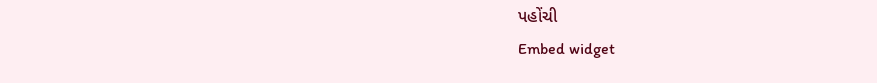પહોંચી
Embed widget